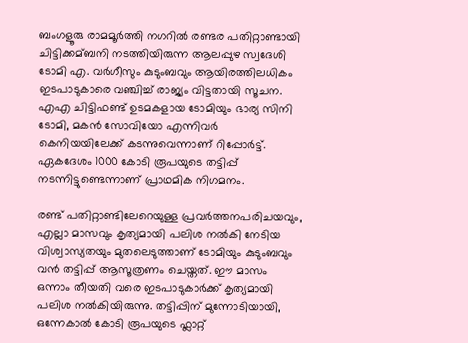ബംഗളൂരു രാമമൂർത്തി നഗറില്‍ രണ്ടര പതിറ്റാണ്ടായി ചിട്ടിക്കമ്ബനി നടത്തിയിരുന്ന ആലപ്പുഴ സ്വദേശി ടോമി എ. വർഗീസും കുടുംബവും ആയിരത്തിലധികം ഇടപാടുകാരെ വഞ്ചിച്ച്‌ രാജ്യം വിട്ടതായി സൂചന. എഎ ചിട്ടിഫണ്ട് ഉടമകളായ ടോമിയും ഭാര്യ സിനി ടോമി, മകൻ സോവിയോ എന്നിവർ കെനിയയിലേക്ക് കടന്നുവെന്നാണ് റിപ്പോർട്ട്. ഏകദേശം 1000 കോടി രൂപയുടെ തട്ടിപ്പ് നടന്നിട്ടുണ്ടെന്നാണ് പ്രാഥമിക നിഗമനം.

രണ്ട് പതിറ്റാണ്ടിലേറെയുള്ള പ്രവർത്തനപരിചയവും, എല്ലാ മാസവും കൃത്യമായി പലിശ നല്‍കി നേടിയ വിശ്വാസ്യതയും മുതലെടുത്താണ് ടോമിയും കുടുംബവും വൻ തട്ടിപ്പ് ആസൂത്രണം ചെയ്തത്. ഈ മാസം ഒന്നാം തീയതി വരെ ഇടപാടുകാർക്ക് കൃത്യമായി പലിശ നല്‍കിയിരുന്നു. തട്ടിപ്പിന് മുന്നോടിയായി, ഒന്നേകാല്‍ കോടി രൂപയുടെ ഫ്ലാറ്റ്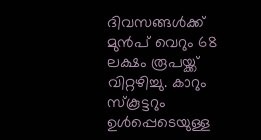ദിവസങ്ങള്‍ക്ക് മുൻപ് വെറും 68 ലക്ഷം രൂപയ്ക്ക് വിറ്റഴിച്ചു. കാറും സ്കൂട്ടറും ഉള്‍പ്പെടെയുള്ള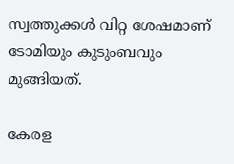സ്വത്തുക്കള്‍ വിറ്റ ശേഷമാണ് ടോമിയും കുടുംബവും മുങ്ങിയത്.

കേരള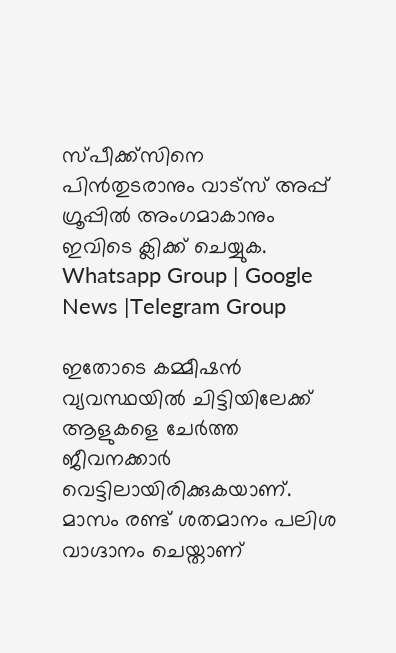സ്പീക്ക്സിനെ പിൻതുടരാനും വാട്സ് അപ്പ് ഗ്രൂപ്പിൽ അംഗമാകാനും ഇവിടെ ക്ലിക്ക് ചെയ്യുക. Whatsapp Group | Google News |Telegram Group

ഇതോടെ കമ്മീഷൻ വ്യവസ്ഥയില്‍ ചിട്ടിയിലേക്ക് ആളുകളെ ചേർത്ത ജീവനക്കാർ വെട്ടിലായിരിക്കുകയാണ്. മാസം രണ്ട് ശതമാനം പലിശ വാഗ്ദാനം ചെയ്താണ്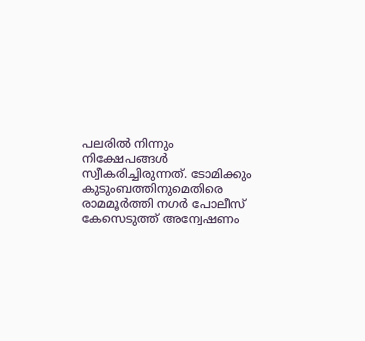പലരില്‍ നിന്നും നിക്ഷേപങ്ങള്‍ സ്വീകരിച്ചിരുന്നത്. ടോമിക്കും കുടുംബത്തിനുമെതിരെ രാമമൂർത്തി നഗർ പോലീസ് കേസെടുത്ത് അന്വേഷണം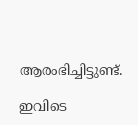ആരംഭിച്ചിട്ടുണ്ട്.

ഇവിടെ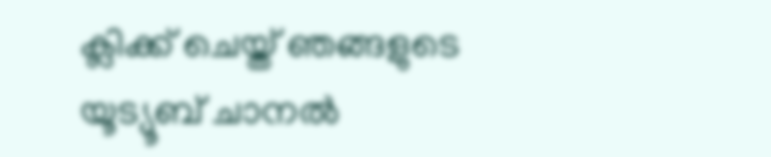ക്ലിക്ക് ചെയ്ത് ഞങ്ങളുടെ യൂട്യൂബ് ചാനൽ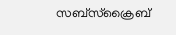സബ്സ്ക്രൈബ്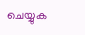ചെയ്യുക